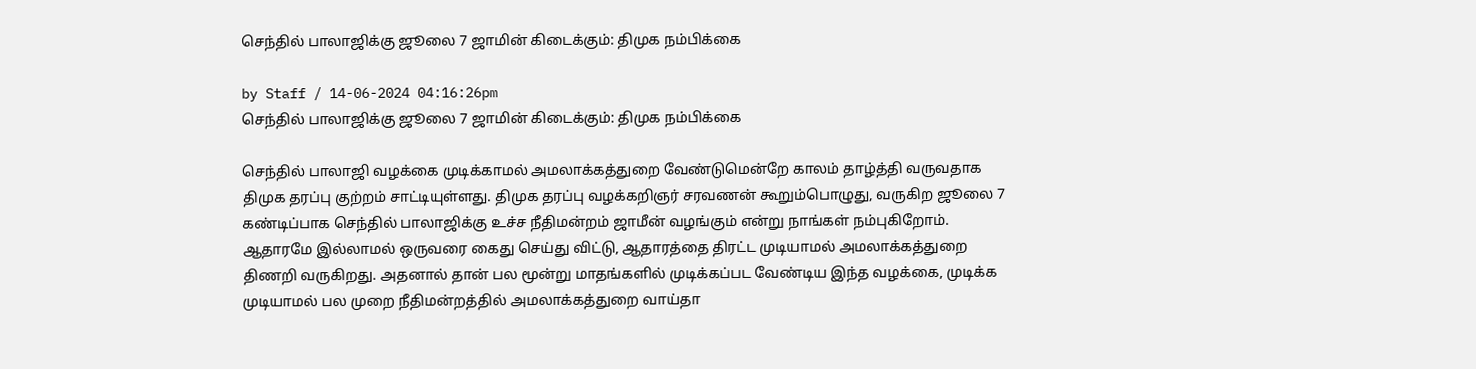செந்தில் பாலாஜிக்கு ஜூலை 7 ஜாமின் கிடைக்கும்: திமுக நம்பிக்கை

by Staff / 14-06-2024 04:16:26pm
செந்தில் பாலாஜிக்கு ஜூலை 7 ஜாமின் கிடைக்கும்: திமுக நம்பிக்கை

செந்தில் பாலாஜி வழக்கை முடிக்காமல் அமலாக்கத்துறை வேண்டுமென்றே காலம் தாழ்த்தி வருவதாக திமுக தரப்பு குற்றம் சாட்டியுள்ளது. திமுக தரப்பு வழக்கறிஞர் சரவணன் கூறும்பொழுது, வருகிற ஜூலை 7 கண்டிப்பாக செந்தில் பாலாஜிக்கு உச்ச நீதிமன்றம் ஜாமீன் வழங்கும் என்று நாங்கள் நம்புகிறோம். ஆதாரமே இல்லாமல் ஒருவரை கைது செய்து விட்டு, ஆதாரத்தை திரட்ட முடியாமல் அமலாக்கத்துறை திணறி வருகிறது. அதனால் தான் பல மூன்று மாதங்களில் முடிக்கப்பட வேண்டிய இந்த வழக்கை, முடிக்க முடியாமல் பல முறை நீதிமன்றத்தில் அமலாக்கத்துறை வாய்தா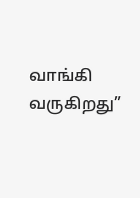வாங்கி வருகிறது”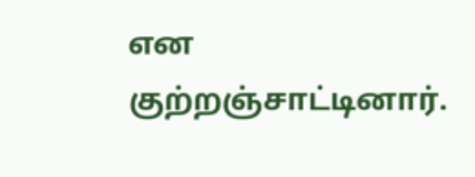என குற்றஞ்சாட்டினார்.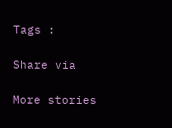Tags :

Share via

More stories